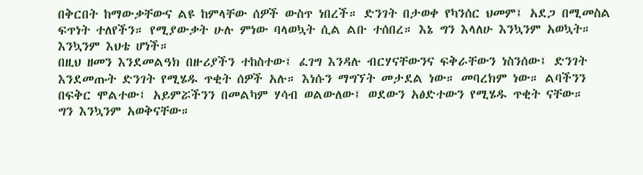በቅርበት ከማውቃቸውና ልዩ ከምላቸው ሰዎች ውስጥ ነበረች። ድንገት በታወቀ የካንሰር ህመም፤ አደጋ በሚመስል ፍጥነት ተለየችን። የሚያውቃት ሁሉ ምነው ባላወኳት ሲል ልቡ ተሰበረ። እኔ ግን እላለሁ እንኳንም አወኳት። እንኳንም እህቴ ሆነች።
በዚህ ዘመን እንደመልዓክ በዙሪያችን ተከስተው፤ ፈገግ እንዳሉ ብርሃናቸውንና ፍቅራቸውን ነስንሰው፤ ድንገት እንደመጡት ድንገት የሚሄዱ ጥቂት ሰዎች አሉ። እነሱን ማግኘት መታደል ነው። መባረክም ነው። ልባችንን በፍቅር ሞልተው፤ አይምሯችንን በመልካም ሃሳብ ወልውለው፤ ወደውን አፅድተውን የሚሄዱ ጥቂት ናቸው።
ግን እንኳንም አወቅናቸው።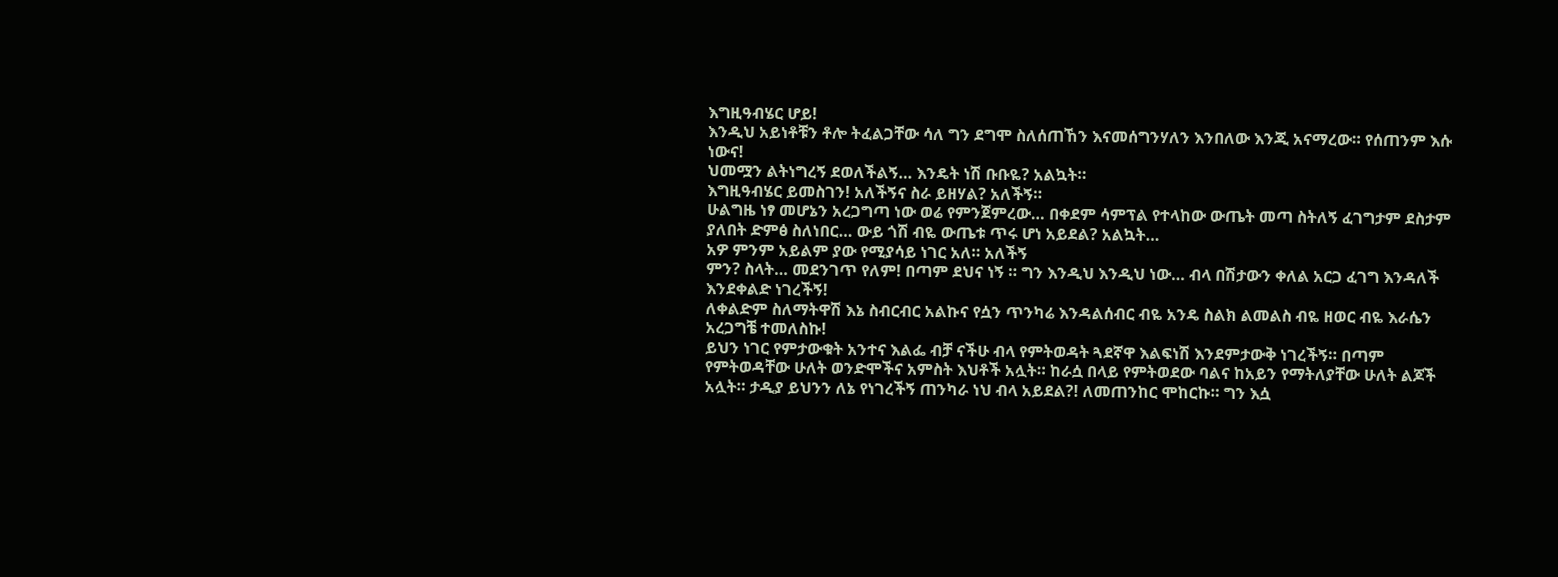እግዚዓብሄር ሆይ!
እንዲህ አይነቶቹን ቶሎ ትፈልጋቸው ሳለ ግን ደግሞ ስለሰጠኸን እናመሰግንሃለን እንበለው እንጂ አናማረው። የሰጠንም እሱ ነውና!
ህመሟን ልትነግረኝ ደወለችልኝ… እንዴት ነሽ ቡቡዬ? አልኳት።
እግዚዓብሄር ይመስገን! አለችኝና ስራ ይዘሃል? አለችኝ።
ሁልግዜ ነፃ መሆኔን አረጋግጣ ነው ወሬ የምንጀምረው… በቀደም ሳምፕል የተላከው ውጤት መጣ ስትለኝ ፈገግታም ደስታም ያለበት ድምፅ ስለነበር… ውይ ጎሽ ብዬ ውጤቱ ጥሩ ሆነ አይደል? አልኳት…
አዎ ምንም አይልም ያው የሚያሳይ ነገር አለ። አለችኝ
ምን? ስላት… መደንገጥ የለም! በጣም ደህና ነኝ ። ግን እንዲህ እንዲህ ነው… ብላ በሽታውን ቀለል አርጋ ፈገግ እንዳለች እንደቀልድ ነገረችኝ!
ለቀልድም ስለማትዋሽ እኔ ስብርብር አልኩና የሷን ጥንካሬ እንዳልሰብር ብዬ አንዴ ስልክ ልመልስ ብዬ ዘወር ብዬ እራሴን አረጋግቼ ተመለስኩ!
ይህን ነገር የምታውቁት አንተና እልፌ ብቻ ናችሁ ብላ የምትወዳት ጓደኛዋ እልፍነሽ እንደምታውቅ ነገረችኝ። በጣም የምትወዳቸው ሁለት ወንድሞችና አምስት እህቶች አሏት። ከራሷ በላይ የምትወደው ባልና ከአይን የማትለያቸው ሁለት ልጆች አሏት። ታዲያ ይህንን ለኔ የነገረችኝ ጠንካራ ነህ ብላ አይደል?! ለመጠንከር ሞከርኩ። ግን እሷ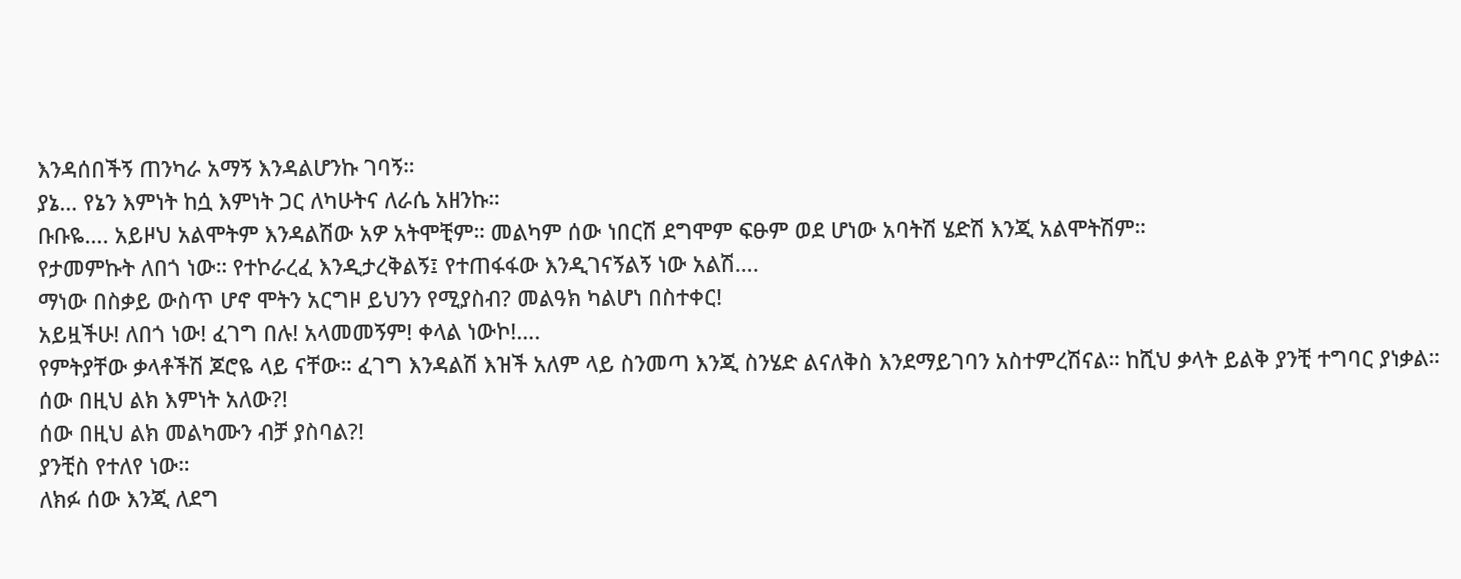እንዳሰበችኝ ጠንካራ አማኝ እንዳልሆንኩ ገባኝ።
ያኔ… የኔን እምነት ከሷ እምነት ጋር ለካሁትና ለራሴ አዘንኩ።
ቡቡዬ…. አይዞህ አልሞትም እንዳልሽው አዎ አትሞቺም። መልካም ሰው ነበርሽ ደግሞም ፍፁም ወደ ሆነው አባትሽ ሄድሽ እንጂ አልሞትሽም።
የታመምኩት ለበጎ ነው። የተኮራረፈ እንዲታረቅልኝ፤ የተጠፋፋው እንዲገናኝልኝ ነው አልሽ….
ማነው በስቃይ ውስጥ ሆኖ ሞትን አርግዞ ይህንን የሚያስብ? መልዓክ ካልሆነ በስተቀር!
አይዟችሁ! ለበጎ ነው! ፈገግ በሉ! አላመመኝም! ቀላል ነውኮ!….
የምትያቸው ቃላቶችሽ ጆሮዬ ላይ ናቸው። ፈገግ እንዳልሽ እዝች አለም ላይ ስንመጣ እንጂ ስንሄድ ልናለቅስ እንደማይገባን አስተምረሽናል። ከሺህ ቃላት ይልቅ ያንቺ ተግባር ያነቃል።
ሰው በዚህ ልክ እምነት አለው?!
ሰው በዚህ ልክ መልካሙን ብቻ ያስባል?!
ያንቺስ የተለየ ነው።
ለክፉ ሰው እንጂ ለደግ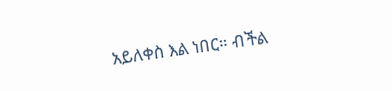አይለቀስ እል ነበር። ብችል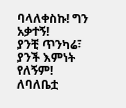ባላለቀስኩ! ግን አቃተኝ!
ያንቺ ጥንካሬ፣ ያንች እምነት የለኝም!
ለባለቤቷ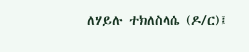ለሃይሉ ተክለስላሴ (ዶ/ር)፤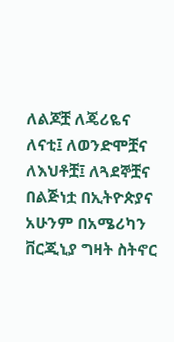ለልጆቿ ለጄሪዬና ለናቲ፤ ለወንድሞቿና ለእህቶቿ፤ ለጓደኞቿና በልጅነቷ በኢትዮጵያና አሁንም በአሜሪካን ቨርጂኒያ ግዛት ስትኖር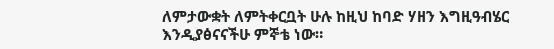ለምታውቋት ለምትቀርቧት ሁሉ ከዚህ ከባድ ሃዘን እግዚዓብሄር እንዲያፅናናችሁ ምኞቴ ነው።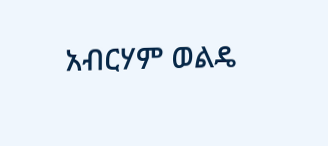አብርሃም ወልዴ